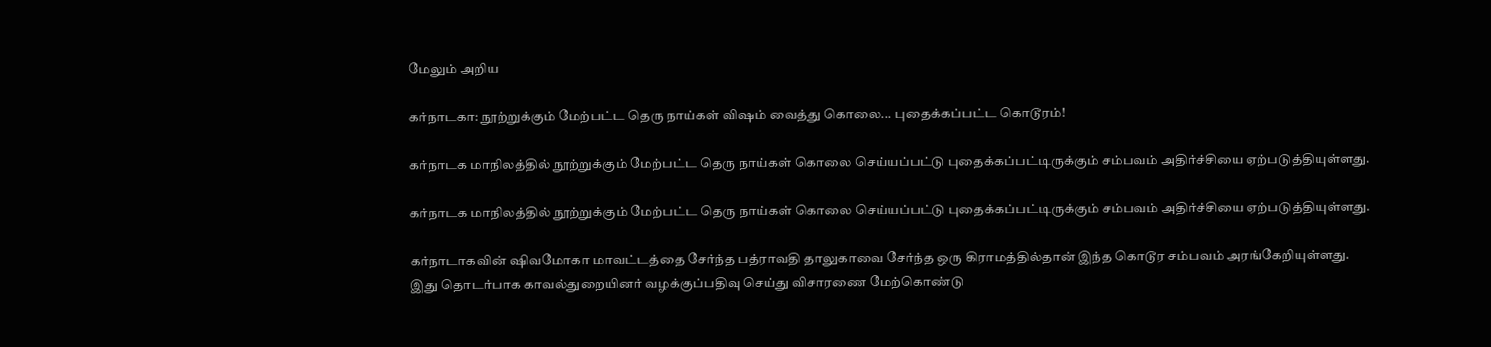மேலும் அறிய

கர்நாடகா: நூற்றுக்கும் மேற்பட்ட தெரு நாய்கள் விஷம் வைத்து கொலை... புதைக்கப்பட்ட கொடூரம்!

கர்நாடக மாநிலத்தில் நூற்றுக்கும் மேற்பட்ட தெரு நாய்கள் கொலை செய்யப்பட்டு புதைக்கப்பட்டிருக்கும் சம்பவம் அதிர்ச்சியை ஏற்படுத்தியுள்ளது.

கர்நாடக மாநிலத்தில் நூற்றுக்கும் மேற்பட்ட தெரு நாய்கள் கொலை செய்யப்பட்டு புதைக்கப்பட்டிருக்கும் சம்பவம் அதிர்ச்சியை ஏற்படுத்தியுள்ளது.

கர்நாடாகவின் ஷிவமோகா மாவட்டத்தை சேர்ந்த பத்ராவதி தாலுகாவை சேர்ந்த ஒரு கிராமத்தில்தான் இந்த கொடூர சம்பவம் அரங்கேறியுள்ளது. இது தொடர்பாக காவல்துறையினர் வழக்குப்பதிவு செய்து விசாரணை மேற்கொண்டு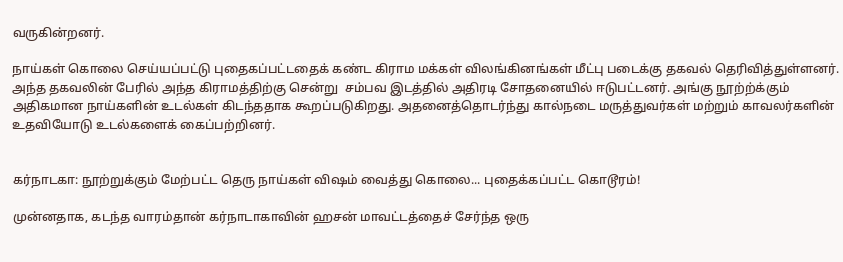வருகின்றனர்.

நாய்கள் கொலை செய்யப்பட்டு புதைகப்பட்டதைக் கண்ட கிராம மக்கள் விலங்கினங்கள் மீட்பு படைக்கு தகவல் தெரிவித்துள்ளனர். அந்த தகவலின் பேரில் அந்த கிராமத்திற்கு சென்று  சம்பவ இடத்தில் அதிரடி சோதனையில் ஈடுபட்டனர். அங்கு நூற்ற்க்கும் அதிகமான நாய்களின் உடல்கள் கிடந்ததாக கூறப்படுகிறது. அதனைத்தொடர்ந்து கால்நடை மருத்துவர்கள் மற்றும் காவலர்களின் உதவியோடு உடல்களைக் கைப்பற்றினர்.


கர்நாடகா: நூற்றுக்கும் மேற்பட்ட தெரு நாய்கள் விஷம் வைத்து கொலை... புதைக்கப்பட்ட கொடூரம்!

முன்னதாக, கடந்த வாரம்தான் கர்நாடாகாவின் ஹசன் மாவட்டத்தைச் சேர்ந்த ஒரு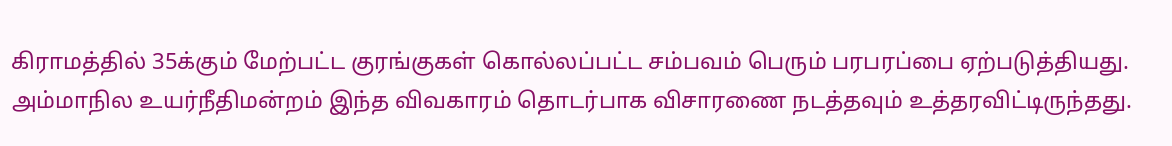கிராமத்தில் 35க்கும் மேற்பட்ட குரங்குகள் கொல்லப்பட்ட சம்பவம் பெரும் பரபரப்பை ஏற்படுத்தியது. அம்மாநில உயர்நீதிமன்றம் இந்த விவகாரம் தொடர்பாக விசாரணை நடத்தவும் உத்தரவிட்டிருந்தது.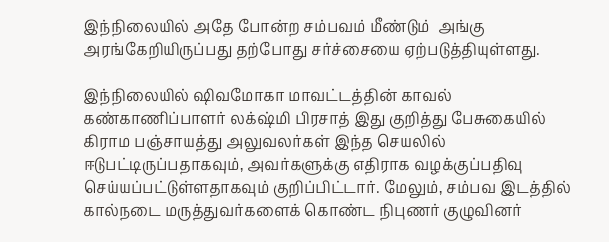இந்நிலையில் அதே போன்ற சம்பவம் மீண்டும்  அங்கு அரங்கேறியிருப்பது தற்போது சர்ச்சையை ஏற்படுத்தியுள்ளது.

இந்நிலையில் ஷிவமோகா மாவட்டத்தின் காவல் கண்காணிப்பாளர் லக்‌ஷ்மி பிரசாத் இது குறித்து பேசுகையில் கிராம பஞ்சாயத்து அலுவலர்கள் இந்த செயலில் ஈடுபட்டிருப்பதாகவும், அவர்களுக்கு எதிராக வழக்குப்பதிவு செய்யப்பட்டுள்ளதாகவும் குறிப்பிட்டார். மேலும், சம்பவ இடத்தில் கால்நடை மருத்துவர்களைக் கொண்ட நிபுணர் குழுவினர்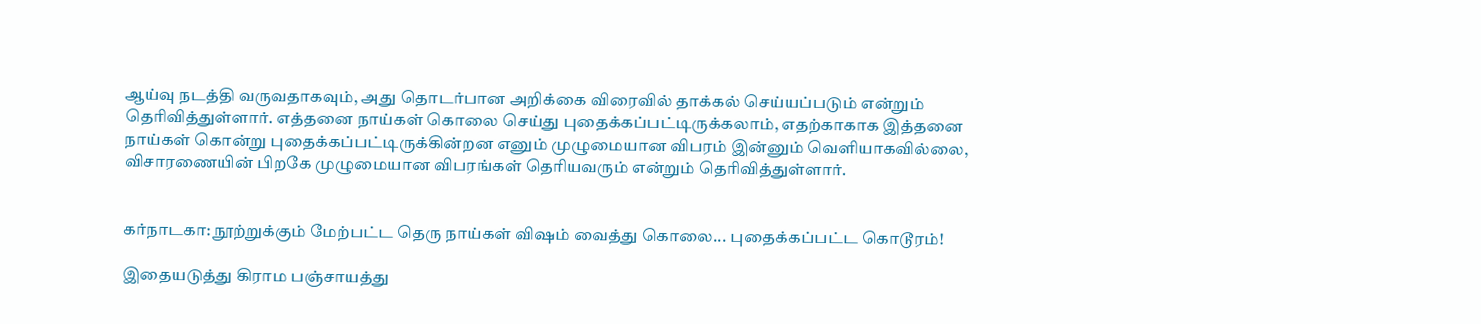ஆய்வு நடத்தி வருவதாகவும், அது தொடர்பான அறிக்கை விரைவில் தாக்கல் செய்யப்படும் என்றும் தெரிவித்துள்ளார். எத்தனை நாய்கள் கொலை செய்து புதைக்கப்பட்டிருக்கலாம், எதற்காகாக இத்தனை நாய்கள் கொன்று புதைக்கப்பட்டிருக்கின்றன எனும் முழுமையான விபரம் இன்னும் வெளியாகவில்லை, விசாரணையின் பிறகே முழுமையான விபரங்கள் தெரியவரும் என்றும் தெரிவித்துள்ளார்.


கர்நாடகா: நூற்றுக்கும் மேற்பட்ட தெரு நாய்கள் விஷம் வைத்து கொலை... புதைக்கப்பட்ட கொடூரம்!

இதையடுத்து கிராம பஞ்சாயத்து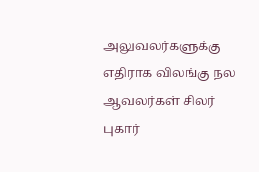அலுவலர்களுக்கு எதிராக விலங்கு நல ஆவலர்கள் சிலர் புகார்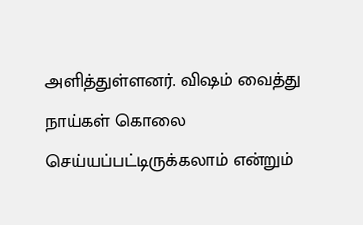அளித்துள்ளனர். விஷம் வைத்து நாய்கள் கொலை செய்யப்பட்டிருக்கலாம் என்றும்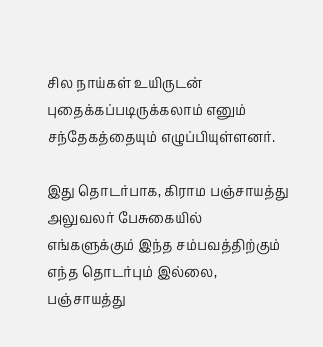சில நாய்கள் உயிருடன் புதைக்கப்படிருக்கலாம் எனும் சந்தேகத்தையும் எழுப்பியுள்ளனர்.

இது தொடர்பாக, கிராம பஞ்சாயத்து அலுவலர் பேசுகையில் எங்களுக்கும் இந்த சம்பவத்திற்கும் எந்த தொடர்பும் இல்லை, பஞ்சாயத்து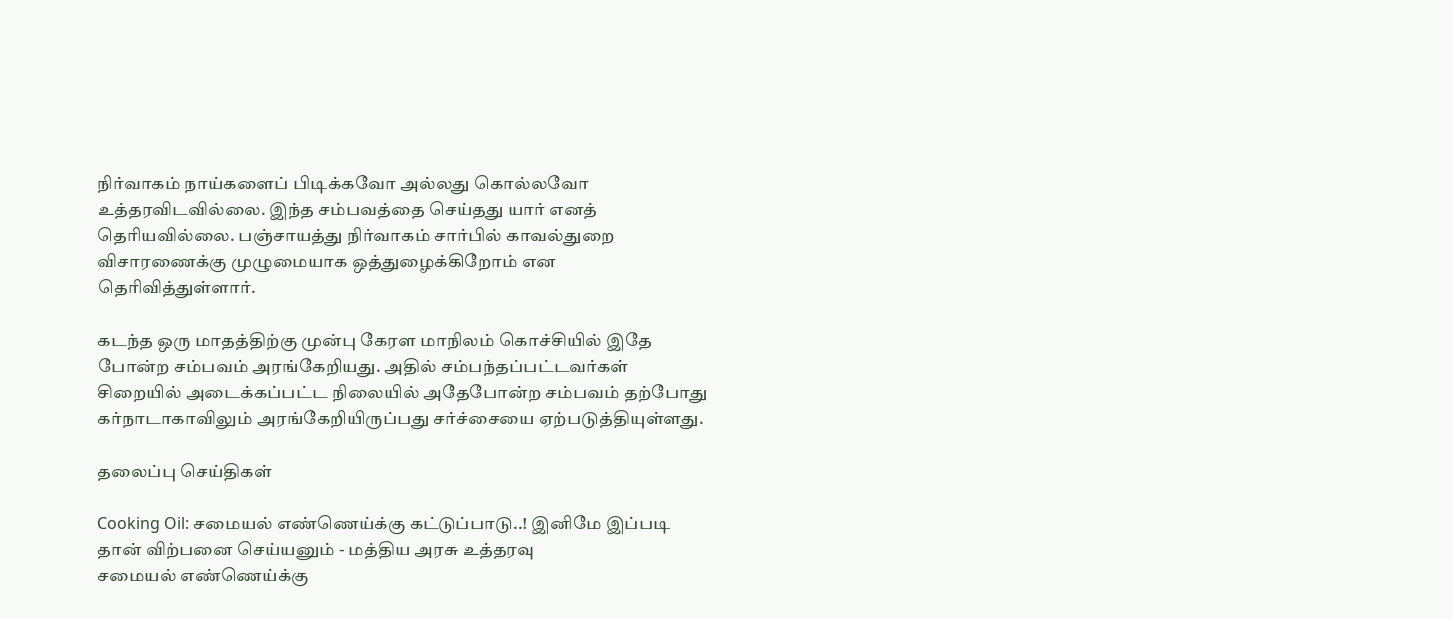நிர்வாகம் நாய்களைப் பிடிக்கவோ அல்லது கொல்லவோ உத்தரவிடவில்லை. இந்த சம்பவத்தை செய்தது யார் எனத் தெரியவில்லை. பஞ்சாயத்து நிர்வாகம் சார்பில் காவல்துறை விசாரணைக்கு முழுமையாக ஒத்துழைக்கிறோம் என தெரிவித்துள்ளார்.

கடந்த ஒரு மாதத்திற்கு முன்பு கேரள மாநிலம் கொச்சியில் இதே போன்ற சம்பவம் அரங்கேறியது. அதில் சம்பந்தப்பட்டவர்கள் சிறையில் அடைக்கப்பட்ட நிலையில் அதேபோன்ற சம்பவம் தற்போது கர்நாடாகாவிலும் அரங்கேறியிருப்பது சர்ச்சையை ஏற்படுத்தியுள்ளது.

தலைப்பு செய்திகள்

Cooking Oil: சமையல் எண்ணெய்க்கு கட்டுப்பாடு..! இனிமே இப்படி தான் விற்பனை செய்யனும் - மத்திய அரசு உத்தரவு
சமையல் எண்ணெய்க்கு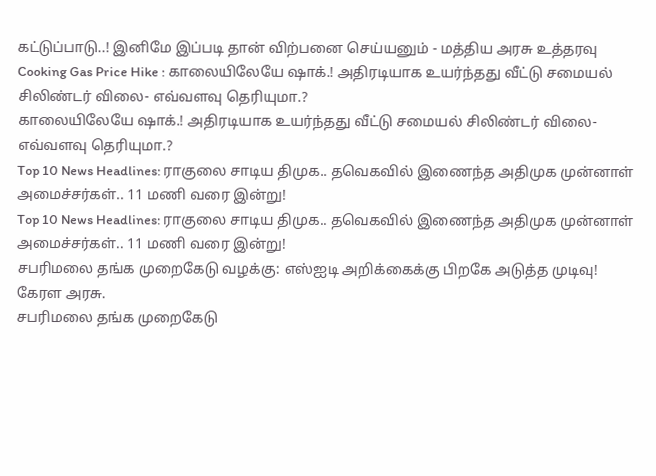கட்டுப்பாடு..! இனிமே இப்படி தான் விற்பனை செய்யனும் - மத்திய அரசு உத்தரவு
Cooking Gas Price Hike : காலையிலேயே ஷாக்.! அதிரடியாக உயர்ந்தது வீட்டு சமையல் சிலிண்டர் விலை- எவ்வளவு தெரியுமா.?
காலையிலேயே ஷாக்.! அதிரடியாக உயர்ந்தது வீட்டு சமையல் சிலிண்டர் விலை- எவ்வளவு தெரியுமா.?
Top 10 News Headlines: ராகுலை சாடிய திமுக.. தவெகவில் இணைந்த அதிமுக முன்னாள் அமைச்சர்கள்.. 11 மணி வரை இன்று!
Top 10 News Headlines: ராகுலை சாடிய திமுக.. தவெகவில் இணைந்த அதிமுக முன்னாள் அமைச்சர்கள்.. 11 மணி வரை இன்று!
சபரிமலை தங்க முறைகேடு வழக்கு: எஸ்ஐடி அறிக்கைக்கு பிறகே அடுத்த முடிவு! கேரள அரசு.
சபரிமலை தங்க முறைகேடு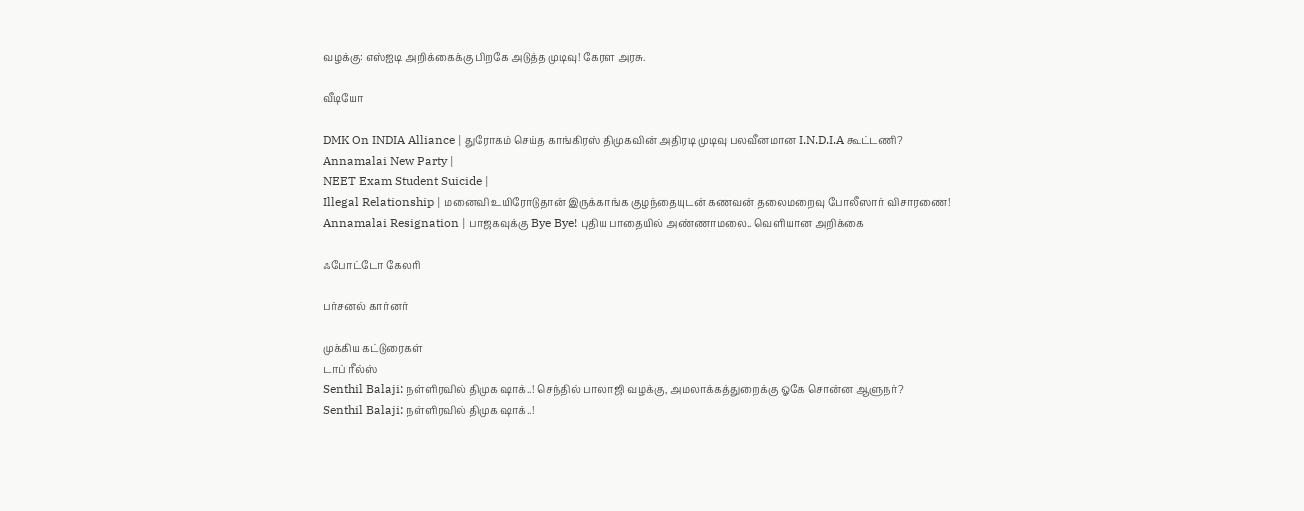வழக்கு: எஸ்ஐடி அறிக்கைக்கு பிறகே அடுத்த முடிவு! கேரள அரசு.

வீடியோ

DMK On INDIA Alliance | துரோகம் செய்த காங்கிரஸ் திமுகவின் அதிரடி முடிவு பலவீனமான I.N.D.I.A கூட்டணி?
Annamalai New Party |
NEET Exam Student Suicide |
Illegal Relationship | மனைவி உயிரோடுதான் இருக்காங்க குழந்தையுடன் கணவன் தலைமறைவு போலீஸார் விசாரணை!
Annamalai Resignation | பாஜகவுக்கு Bye Bye! புதிய பாதையில் அண்ணாமலை.. வெளியான அறிக்கை

ஃபோட்டோ கேலரி

பர்சனல் கார்னர்

முக்கிய கட்டுரைகள்
டாப் ரீல்ஸ்
Senthil Balaji: நள்ளிரவில் திமுக ஷாக்..! செந்தில் பாலாஜி வழக்கு, அமலாக்கத்துறைக்கு ஓகே சொன்ன ஆளுநர்?
Senthil Balaji: நள்ளிரவில் திமுக ஷாக்..!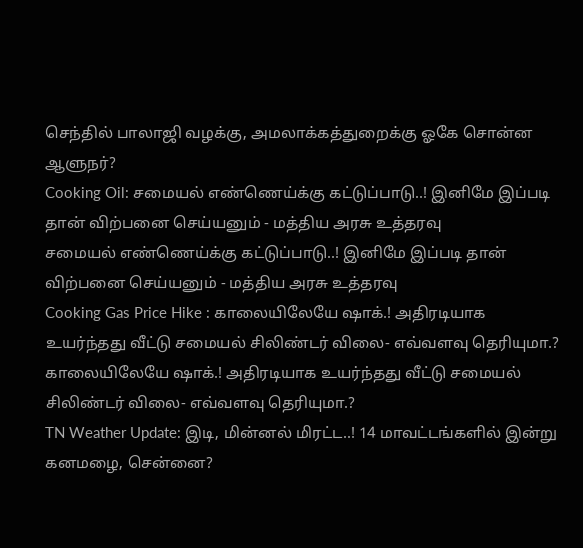செந்தில் பாலாஜி வழக்கு, அமலாக்கத்துறைக்கு ஓகே சொன்ன ஆளுநர்?
Cooking Oil: சமையல் எண்ணெய்க்கு கட்டுப்பாடு..! இனிமே இப்படி தான் விற்பனை செய்யனும் - மத்திய அரசு உத்தரவு
சமையல் எண்ணெய்க்கு கட்டுப்பாடு..! இனிமே இப்படி தான் விற்பனை செய்யனும் - மத்திய அரசு உத்தரவு
Cooking Gas Price Hike : காலையிலேயே ஷாக்.! அதிரடியாக உயர்ந்தது வீட்டு சமையல் சிலிண்டர் விலை- எவ்வளவு தெரியுமா.?
காலையிலேயே ஷாக்.! அதிரடியாக உயர்ந்தது வீட்டு சமையல் சிலிண்டர் விலை- எவ்வளவு தெரியுமா.?
TN Weather Update: இடி, மின்னல் மிரட்ட..! 14 மாவட்டங்களில் இன்று கனமழை, சென்னை?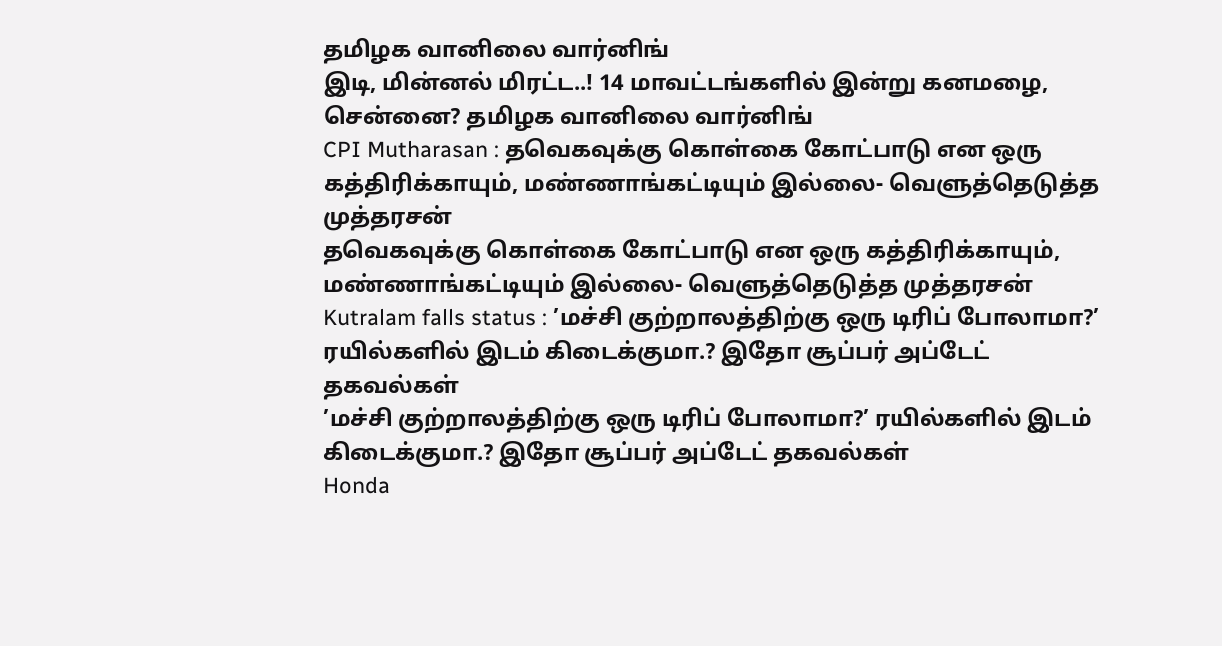தமிழக வானிலை வார்னிங்
இடி, மின்னல் மிரட்ட..! 14 மாவட்டங்களில் இன்று கனமழை, சென்னை? தமிழக வானிலை வார்னிங்
CPI Mutharasan : தவெகவுக்கு கொள்கை கோட்பாடு என ஒரு கத்திரிக்காயும், மண்ணாங்கட்டியும் இல்லை- வெளுத்தெடுத்த முத்தரசன்
தவெகவுக்கு கொள்கை கோட்பாடு என ஒரு கத்திரிக்காயும், மண்ணாங்கட்டியும் இல்லை- வெளுத்தெடுத்த முத்தரசன்
Kutralam falls status : ’மச்சி குற்றாலத்திற்கு ஒரு டிரிப் போலாமா?’ ரயில்களில் இடம் கிடைக்குமா.? இதோ சூப்பர் அப்டேட் தகவல்கள்
’மச்சி குற்றாலத்திற்கு ஒரு டிரிப் போலாமா?’ ரயில்களில் இடம் கிடைக்குமா.? இதோ சூப்பர் அப்டேட் தகவல்கள்
Honda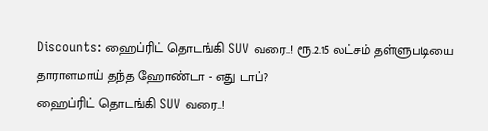Discounts: ஹைப்ரிட் தொடங்கி SUV வரை..! ரூ.2.15 லட்சம் தள்ளுபடியை தாராளமாய் தந்த ஹோண்டா - எது டாப்?
ஹைப்ரிட் தொடங்கி SUV வரை..!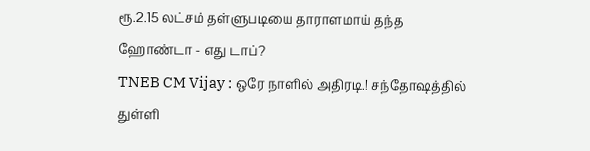ரூ.2.15 லட்சம் தள்ளுபடியை தாராளமாய் தந்த ஹோண்டா - எது டாப்?
TNEB CM Vijay : ஒரே நாளில் அதிரடி.! சந்தோஷத்தில் துள்ளி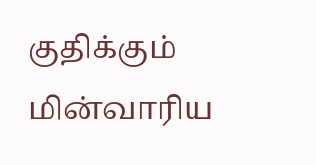குதிக்கும் மின்வாரிய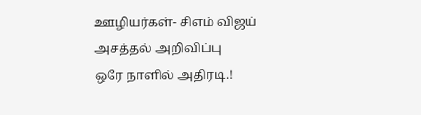ஊழியர்கள்- சிஎம் விஜய் அசத்தல் அறிவிப்பு
ஒரே நாளில் அதிரடி.!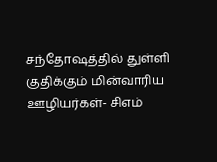சந்தோஷத்தில் துள்ளி குதிக்கும் மின்வாரிய ஊழியர்கள்- சிஎம்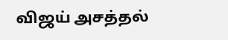விஜய் அசத்தல்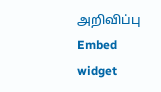அறிவிப்பு
Embed widget